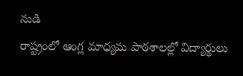నుడి
రాష్ట్రంలో ఆంగ్ల మాధ్యమ పాఠశాలల్లో విద్యార్థులు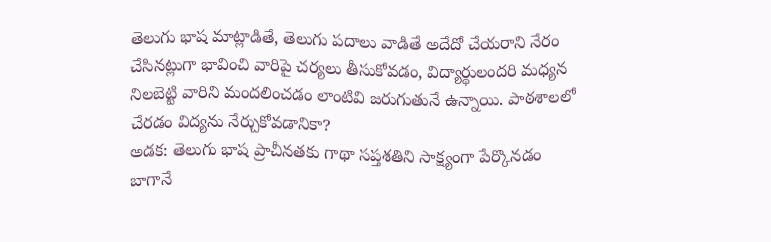తెలుగు భాష మాట్లాడితే, తెలుగు పదాలు వాడితే అదేదో చేయరాని నేరం చేసినట్లుగా భావించి వారిపై చర్యలు తీసుకోవడం, విద్యార్థులందరి మధ్యన నిలబెట్టి వారిని మందలించడం లాంటివి జరుగుతునే ఉన్నాయి. పాఠశాలలో చేరడం విద్యను నేర్చుకోవడానికా?
అడక: తెలుగు భాష ప్రాచీనతకు గాథా సప్తశతిని సాక్ష్యంగా పేర్కొనడం బాగానే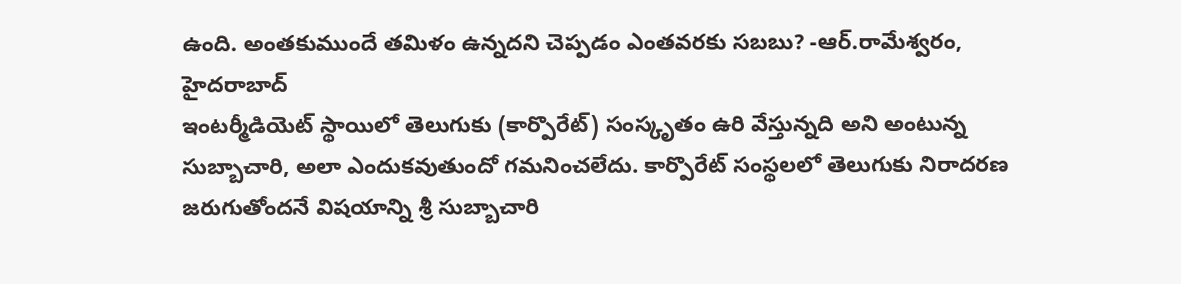ఉంది. అంతకుముందే తమిళం ఉన్నదని చెప్పడం ఎంతవరకు సబబు? -ఆర్.రామేశ్వరం, హైదరాబాద్
ఇంటర్మీడియెట్ స్థాయిలో తెలుగుకు (కార్పొరేట్) సంస్కృతం ఉరి వేస్తున్నది అని అంటున్న సుబ్బాచారి, అలా ఎందుకవుతుందో గమనించలేదు. కార్పొరేట్ సంస్థలలో తెలుగుకు నిరాదరణ జరుగుతోందనే విషయాన్ని శ్రీ సుబ్బాచారి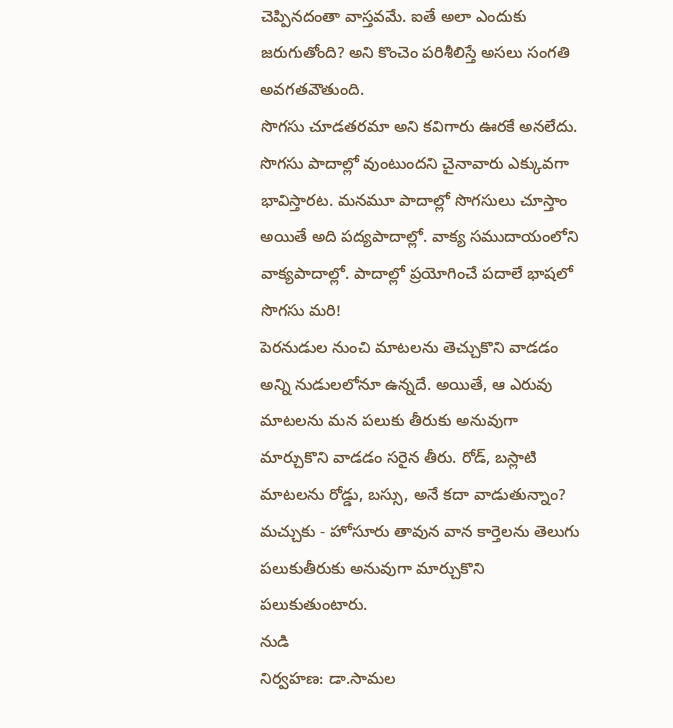చెప్పినదంతా వాస్తవమే. ఐతే అలా ఎందుకు జరుగుతోంది? అని కొంచెం పరిశీలిస్తే అసలు సంగతి అవగతవౌతుంది.
సొగసు చూడతరమా అని కవిగారు ఊరకే అనలేదు. సొగసు పాదాల్లో వుంటుందని చైనావారు ఎక్కువగా భావిస్తారట. మనమూ పాదాల్లో సొగసులు చూస్తాం అయితే అది పద్యపాదాల్లో. వాక్య సముదాయంలోని వాక్యపాదాల్లో. పాదాల్లో ప్రయోగించే పదాలే భాషలో సొగసు మరి!
పెరనుడుల నుంచి మాటలను తెచ్చుకొని వాడడం అన్ని నుడులలోనూ ఉన్నదే. అయితే, ఆ ఎరువు మాటలను మన పలుకు తీరుకు అనువుగా మార్చుకొని వాడడం సరైన తీరు. రోడ్, బస్లాటి మాటలను రోడ్డు, బస్సు, అనే కదా వాడుతున్నాం? మచ్చుకు - హోసూరు తావున వాన కార్తెలను తెలుగు పలుకుతీరుకు అనువుగా మార్చుకొని పలుకుతుంటారు.
నుడి
నిర్వహణ: డా.సామల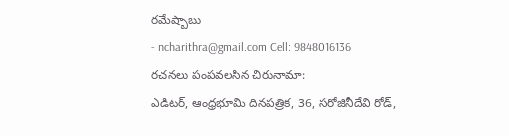రమేష్బాబు
- ncharithra@gmail.com Cell: 9848016136
రచనలు పంపవలసిన చిరునామా:
ఎడిటర్, ఆంధ్రభూమి దినపత్రిక, 36, సరోజినీదేవి రోడ్,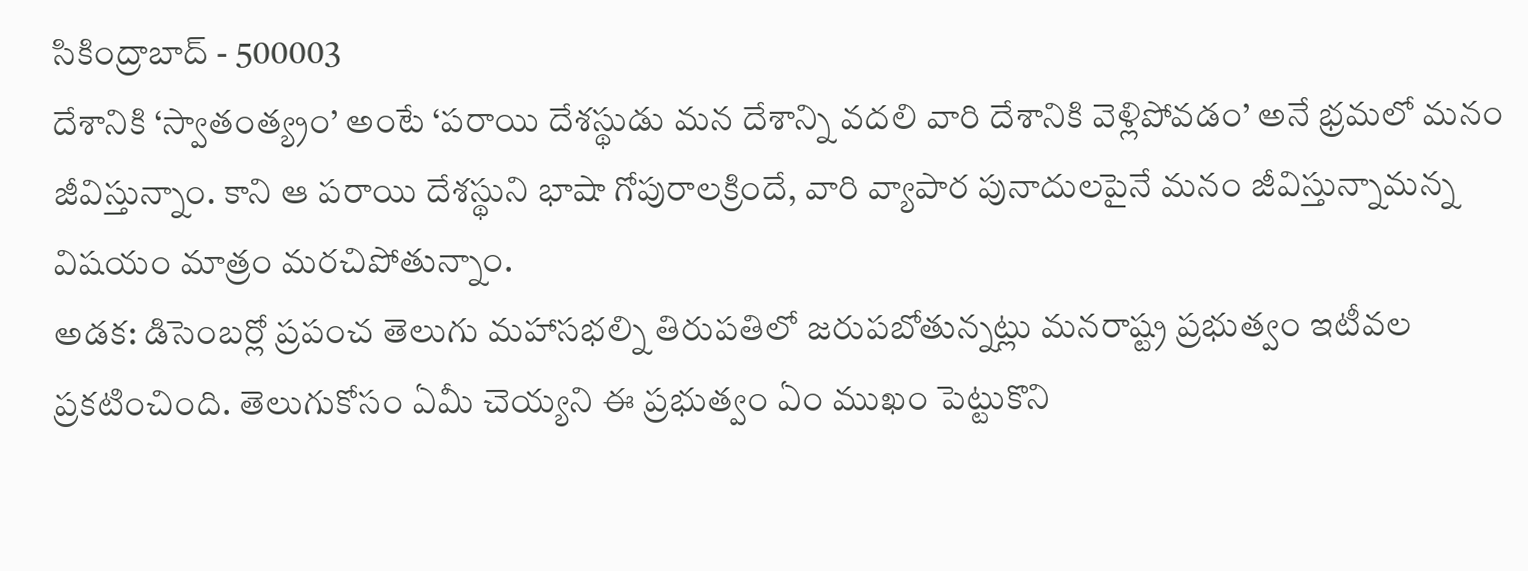సికింద్రాబాద్ - 500003
దేశానికి ‘స్వాతంత్య్రం’ అంటే ‘పరాయి దేశస్థుడు మన దేశాన్ని వదలి వారి దేశానికి వెళ్లిపోవడం’ అనే భ్రమలో మనం జీవిస్తున్నాం. కాని ఆ పరాయి దేశస్థుని భాషా గోపురాలక్రిందే, వారి వ్యాపార పునాదులపైనే మనం జీవిస్తున్నామన్న విషయం మాత్రం మరచిపోతున్నాం.
అడక: డిసెంబర్లో ప్రపంచ తెలుగు మహాసభల్ని తిరుపతిలో జరుపబోతున్నట్లు మనరాష్ట్ర ప్రభుత్వం ఇటీవల ప్రకటించింది. తెలుగుకోసం ఏమీ చెయ్యని ఈ ప్రభుత్వం ఏం ముఖం పెట్టుకొని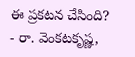ఈ ప్రకటన చేసింది?
- రా. వెంకటకృష్ణ,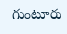గుంటూరు